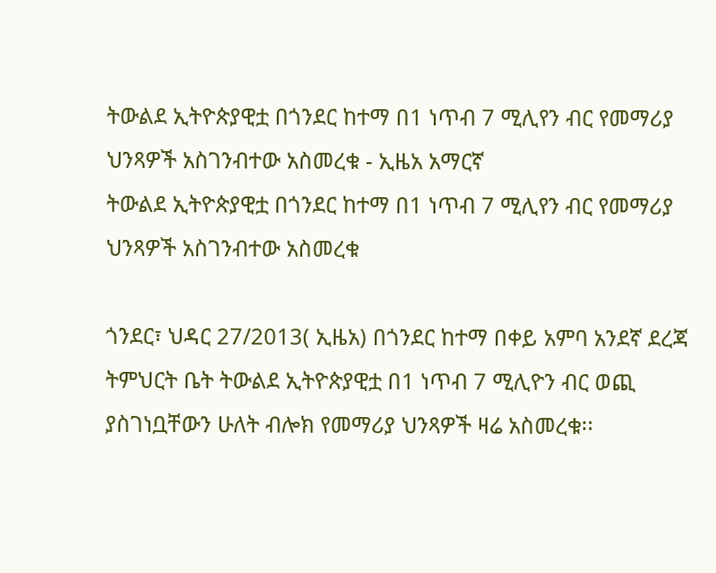ትውልደ ኢትዮጵያዊቷ በጎንደር ከተማ በ1 ነጥብ 7 ሚሊየን ብር የመማሪያ ህንጻዎች አስገንብተው አስመረቁ - ኢዜአ አማርኛ
ትውልደ ኢትዮጵያዊቷ በጎንደር ከተማ በ1 ነጥብ 7 ሚሊየን ብር የመማሪያ ህንጻዎች አስገንብተው አስመረቁ

ጎንደር፣ ህዳር 27/2013( ኢዜአ) በጎንደር ከተማ በቀይ አምባ አንደኛ ደረጃ ትምህርት ቤት ትውልደ ኢትዮጵያዊቷ በ1 ነጥብ 7 ሚሊዮን ብር ወጪ ያስገነቧቸውን ሁለት ብሎክ የመማሪያ ህንጻዎች ዛሬ አስመረቁ፡፡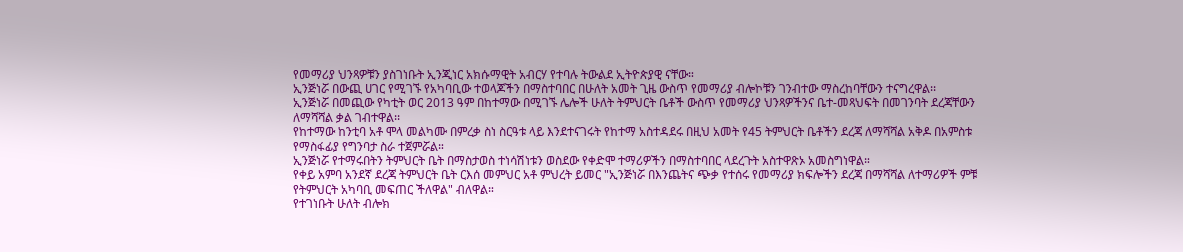የመማሪያ ህንጻዎቹን ያስገነቡት ኢንጂነር አክሱማዊት አብርሃ የተባሉ ትውልደ ኢትዮጵያዊ ናቸው።
ኢንጅነሯ በውጪ ሀገር የሚገኙ የአካባቢው ተወላጆችን በማስተባበር በሁለት አመት ጊዜ ውስጥ የመማሪያ ብሎኮቹን ገንብተው ማስረከባቸውን ተናግረዋል፡፡
ኢንጅነሯ በመጪው የካቲት ወር 2013 ዓም በከተማው በሚገኙ ሌሎች ሁለት ትምህርት ቤቶች ውስጥ የመማሪያ ህንጻዎችንና ቤተ-መጻህፍት በመገንባት ደረጃቸውን ለማሻሻል ቃል ገብተዋል፡፡
የከተማው ከንቲባ አቶ ሞላ መልካሙ በምረቃ ስነ ስርዓቱ ላይ እንደተናገሩት የከተማ አስተዳደሩ በዚህ አመት የ45 ትምህርት ቤቶችን ደረጃ ለማሻሻል አቅዶ በአምስቱ የማስፋፊያ የግንባታ ስራ ተጀምሯል።
ኢንጅነሯ የተማሩበትን ትምህርት ቤት በማስታወስ ተነሳሽነቱን ወስደው የቀድሞ ተማሪዎችን በማስተባበር ላደረጉት አስተዋጽኦ አመስግነዋል።
የቀይ አምባ አንደኛ ደረጃ ትምህርት ቤት ርእሰ መምህር አቶ ምህረት ይመር "ኢንጅነሯ በእንጨትና ጭቃ የተሰሩ የመማሪያ ክፍሎችን ደረጃ በማሻሻል ለተማሪዎች ምቹ የትምህርት አካባቢ መፍጠር ችለዋል" ብለዋል።
የተገነቡት ሁለት ብሎክ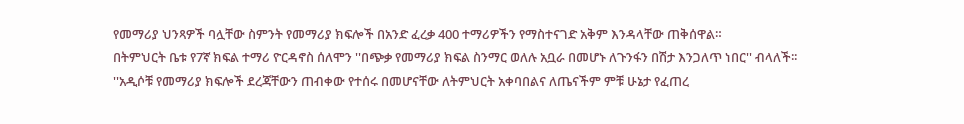የመማሪያ ህንጻዎች ባሏቸው ስምንት የመማሪያ ክፍሎች በአንድ ፈረቃ 400 ተማሪዎችን የማስተናገድ አቅም እንዳላቸው ጠቅሰዋል።
በትምህርት ቤቱ የ7ኛ ክፍል ተማሪ ዮርዳኖስ ሰለሞን ''በጭቃ የመማሪያ ክፍል ስንማር ወለሉ አቧራ በመሆኑ ለጉንፋን በሽታ እንጋለጥ ነበር'' ብላለች፡፡
''አዲሶቹ የመማሪያ ክፍሎች ደረጃቸውን ጠብቀው የተሰሩ በመሆናቸው ለትምህርት አቀባበልና ለጤናችም ምቹ ሁኔታ የፈጠረ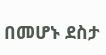በመሆኑ ደስታ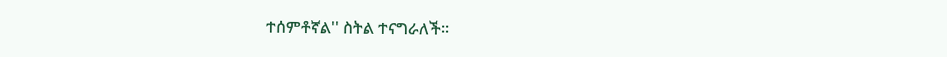ተሰምቶኛል'' ስትል ተናግራለች፡፡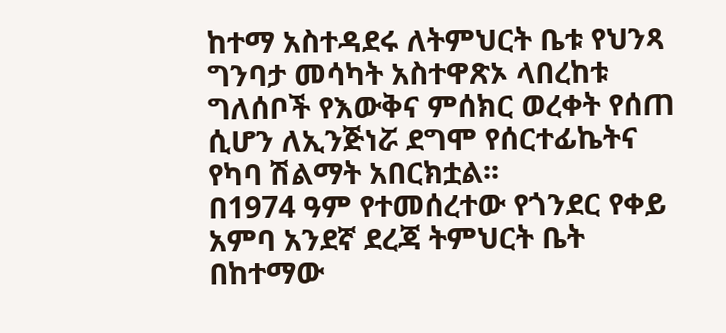ከተማ አስተዳደሩ ለትምህርት ቤቱ የህንጻ ግንባታ መሳካት አስተዋጽኦ ላበረከቱ ግለሰቦች የእውቅና ምሰክር ወረቀት የሰጠ ሲሆን ለኢንጅነሯ ደግሞ የሰርተፊኬትና የካባ ሽልማት አበርክቷል፡፡
በ1974 ዓም የተመሰረተው የጎንደር የቀይ አምባ አንደኛ ደረጃ ትምህርት ቤት በከተማው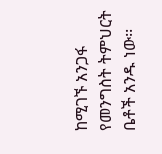ከሚገኙ አንጋፋ የመንግስት ትምህርት ቤቶች አንዱ ነው፡፡